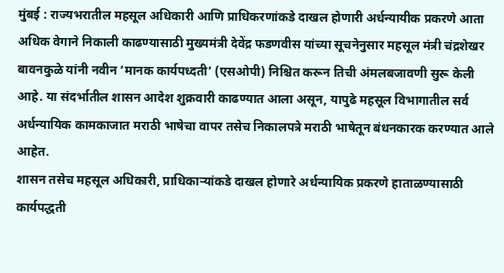मुंबई : राज्यभरातील महसूल अधिकारी आणि प्राधिकरणांकडे दाखल होणारी अर्धन्यायीक प्रकरणे आता अधिक वेगाने निकाली काढण्यासाठी मुख्यमंत्री देवेंद्र फडणवीस यांच्या सूचनेनुसार महसूल मंत्री चंद्रशेखर बावनकुळे यांनी नवीन ‘मानक कार्यपध्दती’ (एसओपी) निश्चित करून तिची अंमलबजावणी सुरू केली आहे. या संदर्भातील शासन आदेश शुक्रवारी काढण्यात आला असून, यापुढे महसूल विभागातील सर्व अर्धन्यायिक कामकाजात मराठी भाषेचा वापर तसेच निकालपत्रे मराठी भाषेतून बंधनकारक करण्यात आले आहेत.
शासन तसेच महसूल अधिकारी, प्राधिकाऱ्यांकडे दाखल होणारे अर्धन्यायिक प्रकरणे हाताळण्यासाठी कार्यपद्धती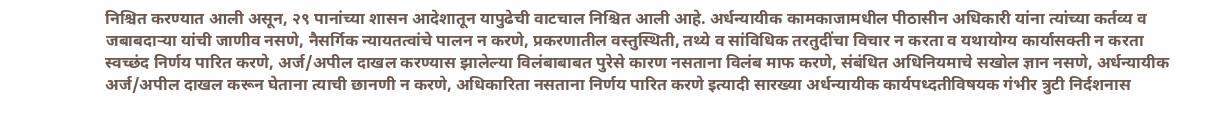निश्चित करण्यात आली असून, २९ पानांच्या शासन आदेशातून यापुढेची वाटचाल निश्चित आली आहे. अर्धन्यायीक कामकाजामधील पीठासीन अधिकारी यांना त्यांच्या कर्तव्य व जबाबदाऱ्या यांची जाणीव नसणे, नैसर्गिक न्यायतत्वांचे पालन न करणे, प्रकरणातील वस्तुस्थिती, तथ्ये व सांविधिक तरतुदींचा विचार न करता व यथायोग्य कार्यासक्ती न करता स्वच्छंद निर्णय पारित करणे, अर्ज/अपील दाखल करण्यास झालेल्या विलंबाबाबत पुरेसे कारण नसताना विलंब माफ करणे, संबंधित अधिनियमाचे सखोल ज्ञान नसणे, अर्धन्यायीक अर्ज/अपील दाखल करून घेताना त्याची छानणी न करणे, अधिकारिता नसताना निर्णय पारित करणे इत्यादी सारख्या अर्धन्यायीक कार्यपध्दतीविषयक गंभीर त्रुटी निर्दशनास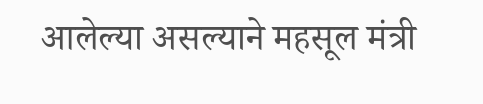आलेल्या असल्याने महसूल मंत्री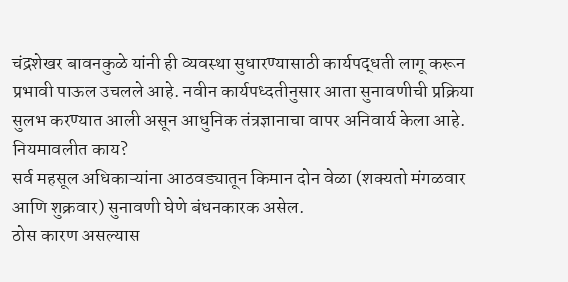चंद्रशेखर बावनकुळे यांनी ही व्यवस्था सुधारण्यासाठी कार्यपद्धती लागू करून प्रभावी पाऊल उचलले आहे. नवीन कार्यपध्दतीनुसार आता सुनावणीची प्रक्रिया सुलभ करण्यात आली असून आधुनिक तंत्रज्ञानाचा वापर अनिवार्य केला आहे.
नियमावलीत काय?
सर्व महसूल अधिकाऱ्यांना आठवड्यातून किमान दोन वेळा (शक्यतो मंगळवार आणि शुक्रवार) सुनावणी घेणे बंधनकारक असेल.
ठोस कारण असल्यास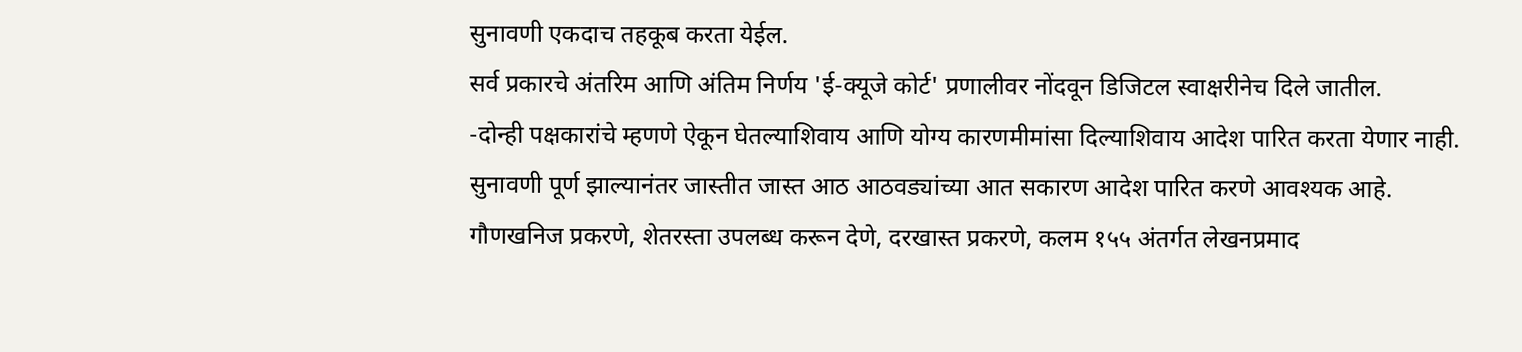सुनावणी एकदाच तहकूब करता येईल.
सर्व प्रकारचे अंतरिम आणि अंतिम निर्णय 'ई-क्यूजे कोर्ट' प्रणालीवर नोंदवून डिजिटल स्वाक्षरीनेच दिले जातील.
-दोन्ही पक्षकारांचे म्हणणे ऐकून घेतल्याशिवाय आणि योग्य कारणमीमांसा दिल्याशिवाय आदेश पारित करता येणार नाही.
सुनावणी पूर्ण झाल्यानंतर जास्तीत जास्त आठ आठवड्यांच्या आत सकारण आदेश पारित करणे आवश्यक आहे.
गौणखनिज प्रकरणे, शेतरस्ता उपलब्ध करून देणे, दरखास्त प्रकरणे, कलम १५५ अंतर्गत लेखनप्रमाद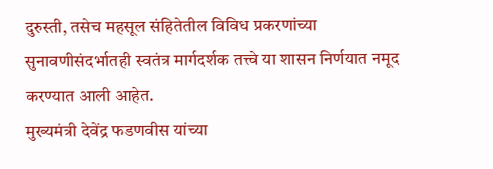दुरुस्ती, तसेच महसूल संहितेतील विविध प्रकरणांच्या सुनावणीसंदर्भातही स्वतंत्र मार्गदर्शक तत्त्वे या शासन निर्णयात नमूद करण्यात आली आहेत.
मुख्यमंत्री देवेंद्र फडणवीस यांच्या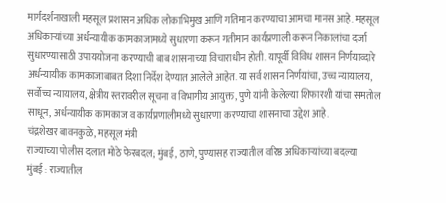मार्गदर्शनाखाली महसूल प्रशासन अधिक लोकाभिमुख आणि गतिमान करण्याचा आमचा मानस आहे. महसूल अधिकाऱ्यांच्या अर्धन्यायीक कामकाजामध्ये सुधारणा करून गतीमान कार्यप्रणाली करून निकालांचा दर्जा सुधारण्यासाठी उपाययोजना करण्याची बाब शासनाच्या विचाराधीन होती. यापूर्वी विविध शासन निर्णयाव्दारे अर्धन्यायीक कामकाजाबाबत दिशा निर्देश देण्यात आलेले आहेत. या सर्व शासन निर्णयांचा, उच्च न्यायालय, सर्वोच्च न्यायालय, क्षेत्रीय स्तरावरील सूचना व विभागीय आयुक्त, पुणे यांनी केलेल्या शिफारशी यांचा समतोल साधून, अर्धन्यायीक कामकाज व कार्यप्रणालीमध्ये सुधारणा करण्याचा शासनाचा उद्देश आहे.
चंद्रशेखर बावनकुळे, महसूल मंत्री
राज्याच्या पोलीस दलात मोठे फेरबदल; मुंबई, ठाणे, पुण्यासह राज्यातील वरिष्ठ अधिकाऱ्यांच्या बदल्या
मुंबई : राज्यातील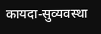कायदा-सुव्यवस्था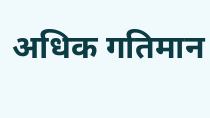अधिक गतिमान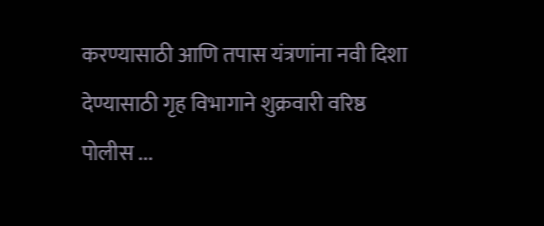करण्यासाठी आणि तपास यंत्रणांना नवी दिशा देण्यासाठी गृह विभागाने शुक्रवारी वरिष्ठ पोलीस ...